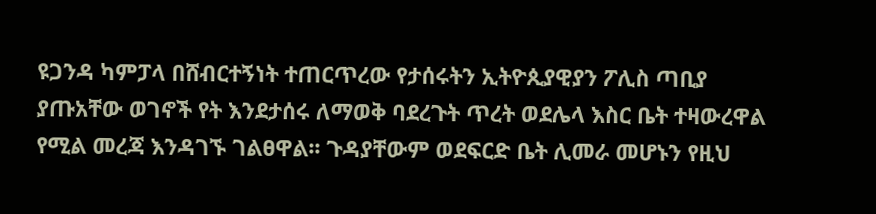ዩጋንዳ ካምፓላ በሸብርተኝነት ተጠርጥረው የታሰሩትን ኢትዮጲያዊያን ፖሊስ ጣቢያ ያጡአቸው ወገኖች የት እንደታሰሩ ለማወቅ ባደረጉት ጥረት ወደሌላ እስር ቤት ተዛውረዋል የሚል መረጃ እንዳገኙ ገልፀዋል፡፡ ጉዳያቸውም ወደፍርድ ቤት ሊመራ መሆኑን የዚህ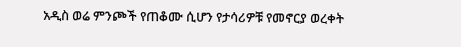አዲስ ወሬ ምንጮች የጠቆሙ ሲሆን የታሳሪዎቹ የመኖርያ ወረቀት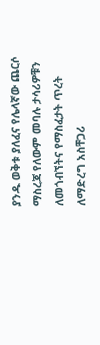ያንዱ ወቅቱ ያለፈና የሌላኛው ጨርሶ ማስረጃ የለውም መባሉ ታሳሪዎቹን ለመጎብኘትና የማስፈታት ጥረት ለማድረግ አስቸጋሪ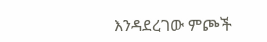እንዳደረገው ምጮች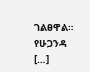ገልፀዋል። የሁጋንዳ […]